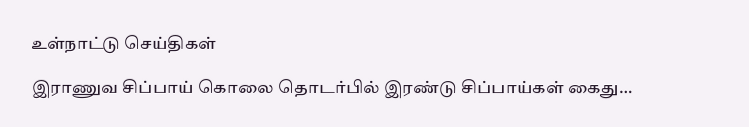உள்நாட்டு செய்திகள்

இராணுவ சிப்பாய் கொலை தொடர்பில் இரண்டு சிப்பாய்கள் கைது…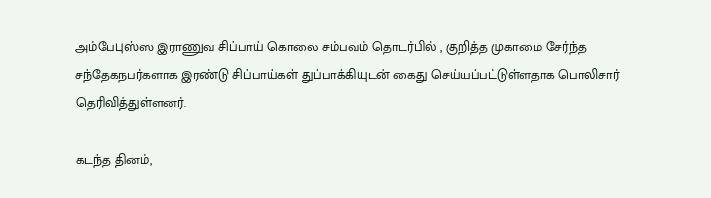அம்பேபுஸ்ஸ இராணுவ சிப்பாய் கொலை சம்பவம் தொடர்பில் , குறித்த முகாமை சேர்ந்த சந்தேகநபர்களாக இரண்டு சிப்பாய்கள் துப்பாக்கியுடன் கைது செய்யப்பட்டுள்ளதாக பொலிசார் தெரிவித்துள்ளனர்.

கடந்த தினம்,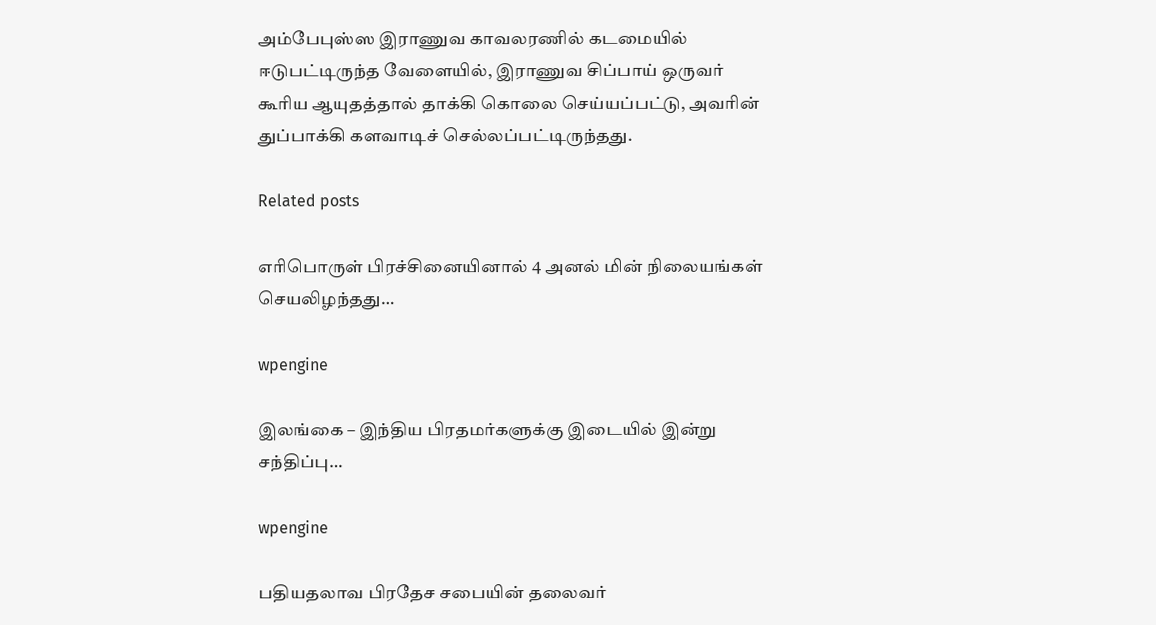அம்பேபுஸ்ஸ இராணுவ காவலரணில் கடமையில் ஈடுபட்டிருந்த வேளையில், இராணுவ சிப்பாய் ஒருவர் கூரிய ஆயுதத்தால் தாக்கி கொலை செய்யப்பட்டு, அவரின் துப்பாக்கி களவாடிச் செல்லப்பட்டிருந்தது.

Related posts

எரிபொருள் பிரச்சினையினால் 4 அனல் மின் நிலையங்கள் செயலிழந்தது…

wpengine

இலங்கை – இந்திய பிரதமர்களுக்கு இடையில் இன்று சந்திப்பு…

wpengine

பதியதலாவ பிரதேச சபையின் தலைவர்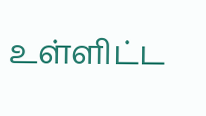உள்ளிட்ட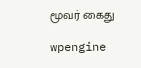மூவர் கைது

wpengine